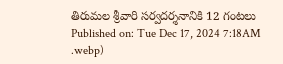తిరుమల శ్రీవారి సర్వదర్శనానికి 12 గంటలు
Published on: Tue Dec 17, 2024 7:18AM
.webp)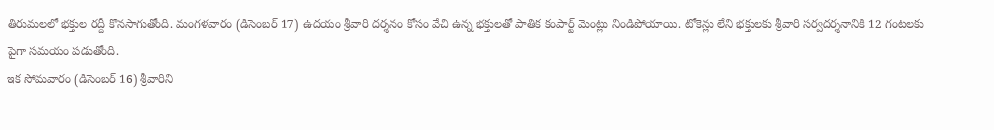తిరుమలలో భక్తుల రద్దీ కొనసాగుతోంది. మంగళవారం (డిసెంబర్ 17) ఉదయం శ్రీవారి దర్శనం కోసం వేచి ఉన్న భక్తులతో పాతిక కంపార్ట్ మెంట్లు నిండిపోయాయి. టోకెన్లు లేని భక్తులకు శ్రీవారి సర్వదర్శనానికి 12 గంటలకు పైగా సమయం పడుతోంది.
ఇక సోమవారం (డిసెంబర్ 16) శ్రీవారిని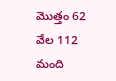మొత్తం 62 వేల 112 మంది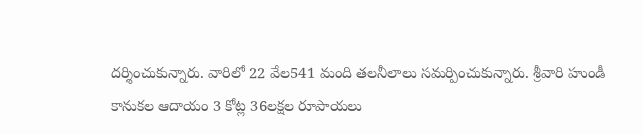దర్శించుకున్నారు. వారిలో 22 వేల541 మంది తలనీలాలు సమర్పించుకున్నారు. శ్రీవారి హుండీ కానుకల ఆదాయం 3 కోట్ల 36లక్షల రూపాయలు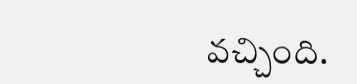వచ్చింది.